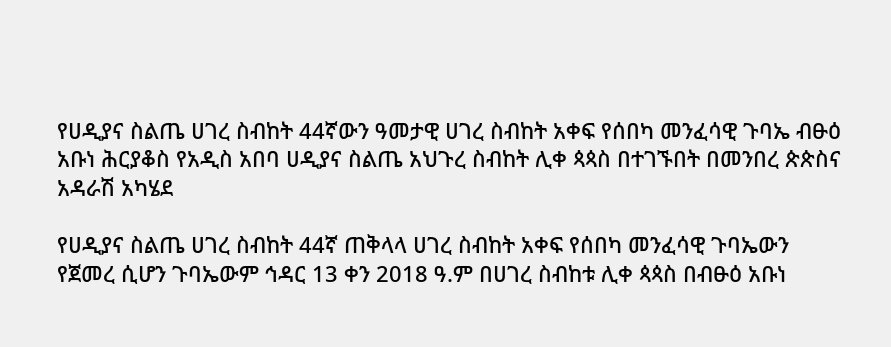የሀዲያና ስልጤ ሀገረ ስብከት 44ኛውን ዓመታዊ ሀገረ ስብከት አቀፍ የሰበካ መንፈሳዊ ጉባኤ ብፁዕ አቡነ ሕርያቆስ የአዲስ አበባ ሀዲያና ስልጤ አህጉረ ስብከት ሊቀ ጳጳስ በተገኙበት በመንበረ ጵጵስና አዳራሽ አካሄደ

የሀዲያና ስልጤ ሀገረ ስብከት 44ኛ ጠቅላላ ሀገረ ስብከት አቀፍ የሰበካ መንፈሳዊ ጉባኤውን የጀመረ ሲሆን ጉባኤውም ኅዳር 13 ቀን 2018 ዓ.ም በሀገረ ስብከቱ ሊቀ ጳጳስ በብፁዕ አቡነ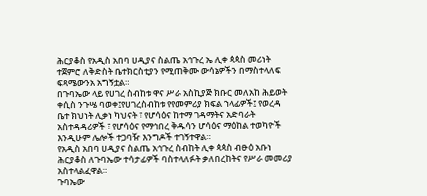ሕርያቆስ የአዲስ አበባ ሀዲያና ስልጤ አኅጉረ ኤ ሊቀ ጳጳስ መሪነት ተጀምሮ ለቅድስት ቤተክርስቲያን የሚጠቅሙ ውሳኔዎችን በማስተላለፍ ፍጻሜውንአ አግኝቷል።
በጉባኤው ላይ የሀገረ ስብከቱ ዋና ሥራ አስኪያጅ ክቡር መለአከ ሕይወት ቀሲስ ንጉሤ ባወቀ፤የሀገረስብከቱ የየመምሪያ ክፍል ኀላፊዎች፤ የወረዳ ቤተ ክህነት ሊቃነ ካህናት ፣ የሆሳዕና ከተማ ገዳማትና አድባራት አስተዳዳሪዎች ፣ የሆሳዕና የማኅበረ ቅዱሳን ሆሳዕና ማዕከል ተወካዮች እንዲሁም ሌሎች ተጋባዥ እንግዶች ተገኝተዋል።
የአዲስ አበባ ሀዲያና ስልጤ አኅጉረ ስብከት ሊቀ ጳጳስ ብፁዕ አቡነ ሕርያቆስ ለጉባኤው ተሳታፊዎች ባስተላለፉት ቃለበረከትና የሥራ መመሪያ አስተላልፈዋል።
ጉባኤው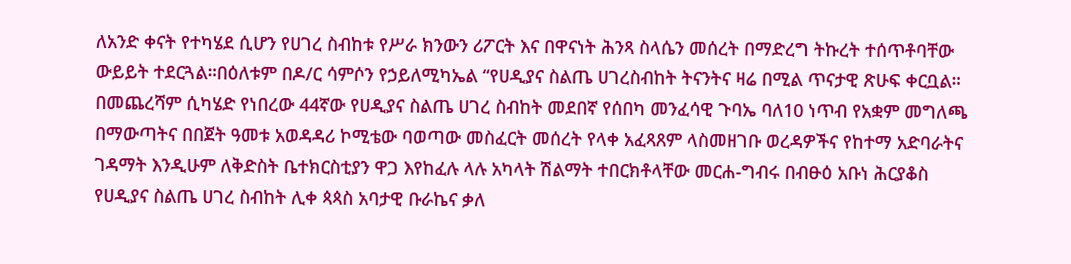ለአንድ ቀናት የተካሄደ ሲሆን የሀገረ ስብከቱ የሥራ ክንውን ሪፖርት እና በዋናነት ሕንጻ ስላሴን መሰረት በማድረግ ትኩረት ተሰጥቶባቸው ውይይት ተደርጓል።በዕለቱም በዶ/ር ሳምሶን የኃይለሚካኤል “የሀዲያና ስልጤ ሀገረስብከት ትናንትና ዛሬ በሚል ጥናታዊ ጽሁፍ ቀርቧል።
በመጨረሻም ሲካሄድ የነበረው 44ኛው የሀዲያና ስልጤ ሀገረ ስብከት መደበኛ የሰበካ መንፈሳዊ ጉባኤ ባለ10 ነጥብ የአቋም መግለጫ በማውጣትና በበጀት ዓመቱ አወዳዳሪ ኮሚቴው ባወጣው መስፈርት መሰረት የላቀ አፈጻጸም ላስመዘገቡ ወረዳዎችና የከተማ አድባራትና ገዳማት እንዲሁም ለቅድስት ቤተክርስቲያን ዋጋ እየከፈሉ ላሉ አካላት ሽልማት ተበርክቶላቸው መርሐ-ግብሩ በብፁዕ አቡነ ሕርያቆስ የሀዲያና ስልጤ ሀገረ ስብከት ሊቀ ጳጳስ አባታዊ ቡራኬና ቃለ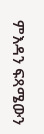ምእዳን ፍጻሜውን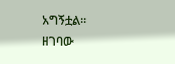አግኝቷል። ዘገባው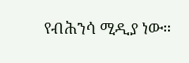የብሕንሳ ሚዲያ ነው።